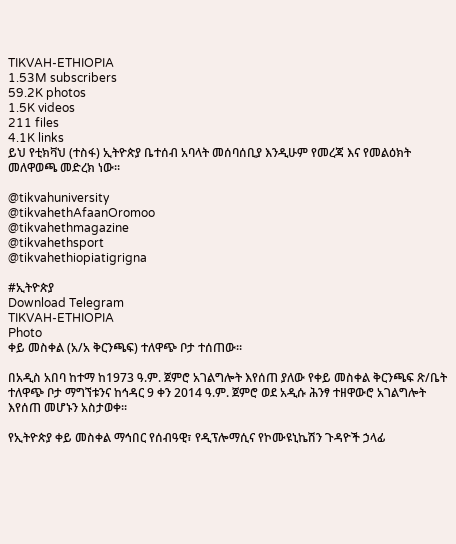TIKVAH-ETHIOPIA
1.53M subscribers
59.2K photos
1.5K videos
211 files
4.1K links
ይህ የቲክቫህ (ተስፋ) ኢትዮጵያ ቤተሰብ አባላት መሰባሰቢያ እንዲሁም የመረጃ እና የመልዕክት መለዋወጫ መድረክ ነው።

@tikvahuniversity
@tikvahethAfaanOromoo
@tikvahethmagazine
@tikvahethsport
@tikvahethiopiatigrigna

#ኢትዮጵያ
Download Telegram
TIKVAH-ETHIOPIA
Photo
ቀይ መስቀል (አ/አ ቅርንጫፍ) ተለዋጭ ቦታ ተሰጠው።

በአዲስ አበባ ከተማ ከ1973 ዓ.ም. ጀምሮ አገልግሎት እየሰጠ ያለው የቀይ መስቀል ቅርንጫፍ ጽ/ቤት ተለዋጭ ቦታ ማግኘቱንና ከኅዳር 9 ቀን 2014 ዓ.ም. ጀምሮ ወደ አዲሱ ሕንፃ ተዘዋውሮ አገልግሎት እየሰጠ መሆኑን አስታወቀ፡፡

የኢትዮጵያ ቀይ መስቀል ማኅበር የሰብዓዊ፣ የዲፕሎማሲና የኮሙዩኒኬሽን ጉዳዮች ኃላፊ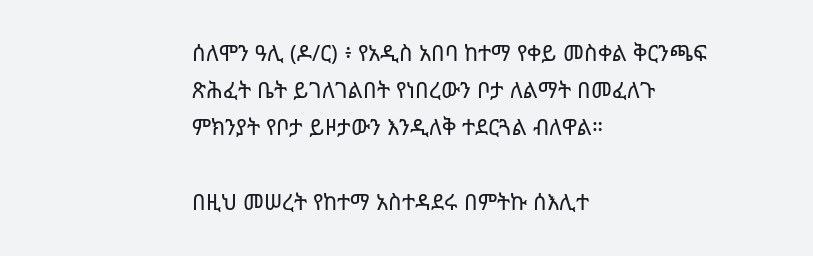ሰለሞን ዓሊ (ዶ/ር) ፥ የአዲስ አበባ ከተማ የቀይ መስቀል ቅርንጫፍ ጽሕፈት ቤት ይገለገልበት የነበረውን ቦታ ለልማት በመፈለጉ ምክንያት የቦታ ይዞታውን እንዲለቅ ተደርጓል ብለዋል።

በዚህ መሠረት የከተማ አስተዳደሩ በምትኩ ሰእሊተ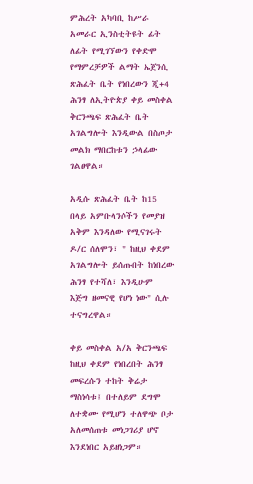ምሕረት አካባቢ ከሥራ አመራር ኢንስቲትዩት ፊት ለፊት የሚገኘውን የቀድሞ የማምረቻዎች ልማት ኤጀንሲ ጽሕፈት ቤት የነበረውን ጂ+4 ሕንፃ ለኢትዮጵያ ቀይ መስቀል ቅርንጫፍ ጽሕፈት ቤት አገልግሎት እንዲውል በስጦታ መልክ ማበርከቱን ኃላፊው ገልፀዋል።

አዲሱ ጽሕፈት ቤት ከ15 በላይ አምቡላንሶችን የመያዝ አቅም እንዳለው የሚናገሩት ዶ/ር ሰለሞን፣ " ከዚህ ቀደም አገልግሎት ይሰጡበት ከነበረው ሕንፃ የተሻለ፣ እንዲሁም እጅግ ዘመናዊ የሆነ ነው" ሲሉ ተናግረዋል።

ቀይ መስቀል አ/አ ቅርንጫፍ ከዚህ ቀደም የነበረበት ሕንፃ መፍረሱን ተከት ቅሬታ ማስነሳቱ፤ በተለይም ደግሞ ለተቋሙ የሚሆን ተለዋጭ ቦታ አለመሰጠቱ መነጋገሪያ ሆኖ እንደነበር አይዘነጋም።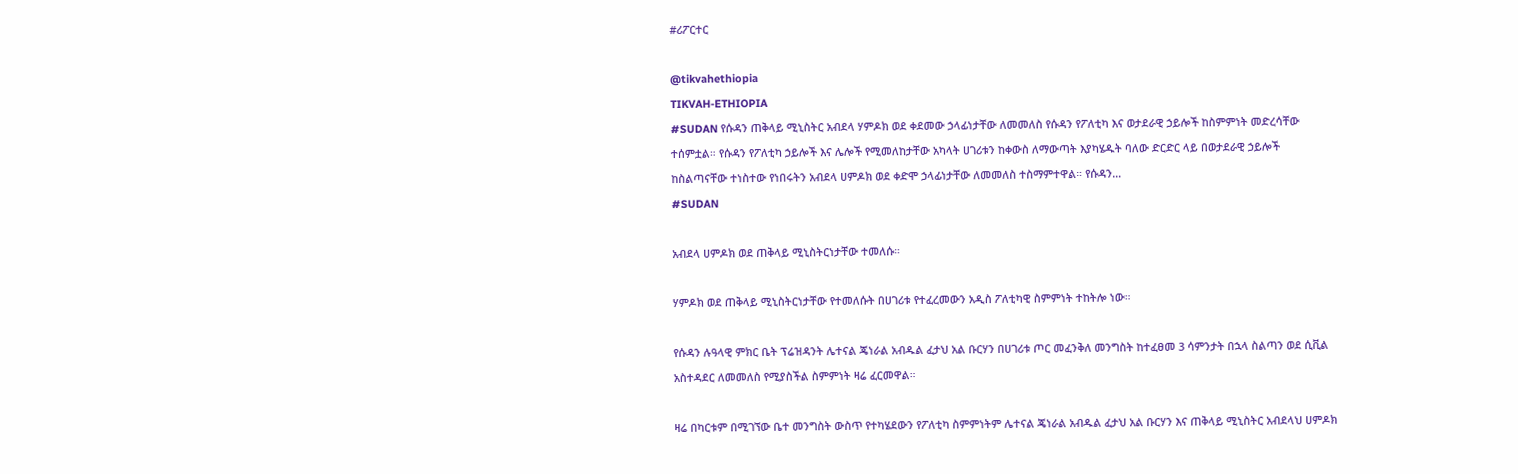#ሪፖርተር

@tikvahethiopia
TIKVAH-ETHIOPIA
#SUDAN የሱዳን ጠቅላይ ሚኒስትር አብደላ ሃምዶክ ወደ ቀደመው ኃላፊነታቸው ለመመለስ የሱዳን የፖለቲካ እና ወታደራዊ ኃይሎች ከስምምነት መድረሳቸው ተሰምቷል። የሱዳን የፖለቲካ ኃይሎች እና ሌሎች የሚመለከታቸው አካላት ሀገሪቱን ከቀውስ ለማውጣት እያካሄዱት ባለው ድርድር ላይ በወታደራዊ ኃይሎች ከስልጣናቸው ተነስተው የነበሩትን አብደላ ሀምዶክ ወደ ቀድሞ ኃላፊነታቸው ለመመለስ ተስማምተዋል። የሱዳን…
#SUDAN

አብደላ ሀምዶክ ወደ ጠቅላይ ሚኒስትርነታቸው ተመለሱ።

ሃምዶክ ወደ ጠቅላይ ሚኒስትርነታቸው የተመለሱት በሀገሪቱ የተፈረመውን አዲስ ፖለቲካዊ ስምምነት ተከትሎ ነው።

የሱዳን ሉዓላዊ ምክር ቤት ፕሬዝዳንት ሌተናል ጄነራል አብዱል ፈታህ አል ቡርሃን በሀገሪቱ ጦር መፈንቅለ መንግስት ከተፈፀመ 3 ሳምንታት በኋላ ስልጣን ወደ ሲቪል አስተዳደር ለመመለስ የሚያስችል ስምምነት ዛሬ ፈርመዋል።

ዛሬ በካርቱም በሚገኘው ቤተ መንግስት ውስጥ የተካሄደውን የፖለቲካ ስምምነትም ሌተናል ጄነራል አብዱል ፈታህ አል ቡርሃን እና ጠቅላይ ሚኒስትር አብደላህ ሀምዶክ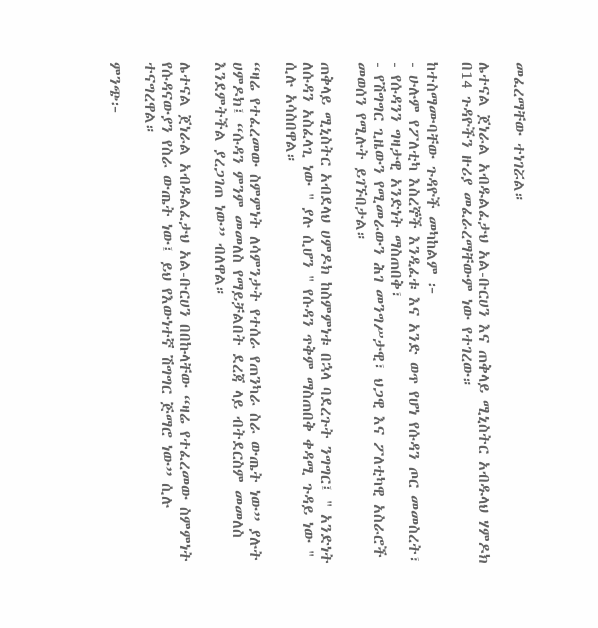መፈረማቸው ተነገሯል።

ሌተናል ጀነራል አብዱልፈታህ አል-ቡርሀን እና ጠቅላይ ሚኒስትር አብዱላህ ሃምዶክ በ14 ጉዳዮችን ዙሪያ መፈራረማቸውም ነው የተገረው።

ከተስማሙባቸው ጉዳዮች መካከልም ፦
- ሁሉም የፖለቲካ እስረኞች እንዲፈቱ እና አንድ ወጥ የሆነ የሱዳን ጦር መመስረት፣
- የሱዳንን ግዛታዊ አንድነት ማስጠበቅ፣
- የሽግግር ጊዜውን የሚመራውን ሕገ መንግሥታዊ፣ ህጋዊ እና ፖለቲካዊ አስራሮች መወሰን የሚሉት ይገኙበታል።

ጠቅላይ ሚኒስትር አብደላህ ሀምዶክ ከስምምነቱ በኋላ ባደረጉት ንግግር፤ " አንድነት ለሱዳን አስፈላጊ ነው " ያሉ ሲሆን " የሱዳን ጥቅም ማስጠበቅ ቀዳሚ ጉዳይ ነው " ሲሉ አሳስበዋል።

“ዛሬ የተፈረመው ስምምነት ለሳምንታት የተሰራ የጠንካራ ስራ ውጤት ነው” ያሉት ሀምዶክ፤ “ሱዳን ምንም መመለስ የማይቻልበት ደረጃ ላይ ብትደርስም መመለስ እንደምትችል ያረጋገጠ ነው” ብለዋል።

ሌተናል ጀነራል አብዱልፈታህ አል-ቡርሀን በበኩላቸው “ዛሬ የተፈረመው ስምምነት የሱዳናውያን የስራ ውጤት ነው፤ ይህ የእውነተኛ ሽግግር ጅማሮ ነው” ሲሉ ተናግረዋል።

ምንጭ፦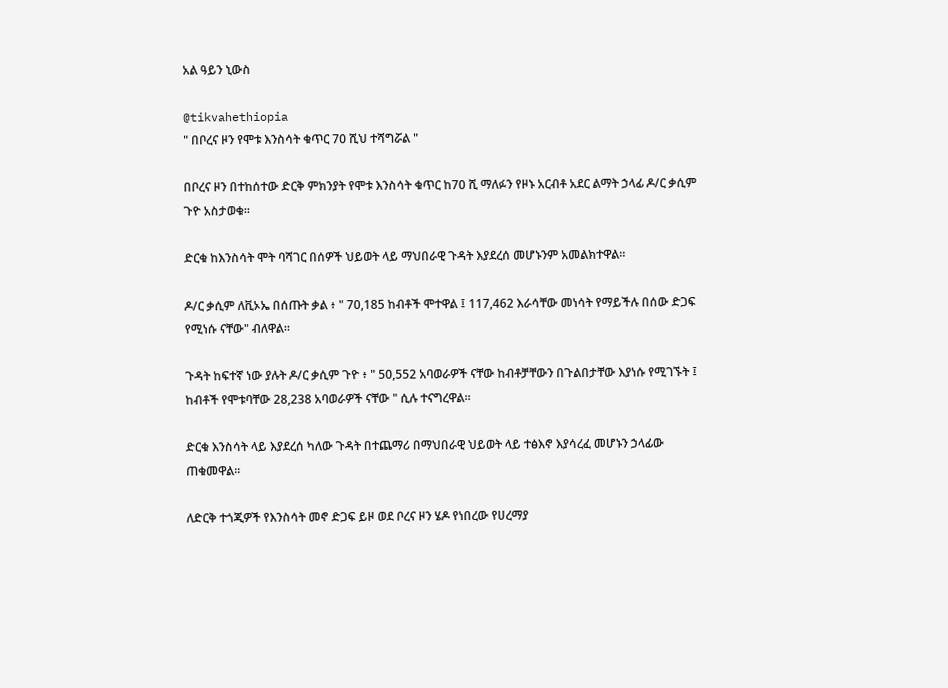አል ዓይን ኒውስ

@tikvahethiopia
" በቦረና ዞን የሞቱ እንስሳት ቁጥር 70 ሺህ ተሻግሯል "

በቦረና ዞን በተከሰተው ድርቅ ምክንያት የሞቱ እንስሳት ቁጥር ከ70 ሺ ማለፉን የዞኑ አርብቶ አደር ልማት ኃላፊ ዶ/ር ቃሲም ጉዮ አስታወቁ።

ድርቁ ከእንስሳት ሞት ባሻገር በሰዎች ህይወት ላይ ማህበራዊ ጉዳት እያደረሰ መሆኑንም አመልክተዋል።

ዶ/ር ቃሲም ለቪኦኤ በሰጡት ቃል ፥ " 70,185 ከብቶች ሞተዋል ፤ 117,462 እራሳቸው መነሳት የማይችሉ በሰው ድጋፍ የሚነሱ ናቸው" ብለዋል።

ጉዳት ከፍተኛ ነው ያሉት ዶ/ር ቃሲም ጉዮ ፥ " 50,552 አባወራዎች ናቸው ከብቶቻቸውን በጉልበታቸው እያነሱ የሚገኙት ፤ ከብቶች የሞቱባቸው 28,238 አባወራዎች ናቸው " ሲሉ ተናግረዋል።

ድርቁ እንስሳት ላይ እያደረሰ ካለው ጉዳት በተጨማሪ በማህበራዊ ህይወት ላይ ተፅእኖ እያሳረፈ መሆኑን ኃላፊው ጠቁመዋል።

ለድርቅ ተጎጂዎች የእንስሳት መኖ ድጋፍ ይዞ ወደ ቦረና ዞን ሄዶ የነበረው የሀረማያ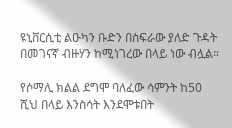ዩኒቨርሲቲ ልዑካን ቡድን በስፍራው ያለድ ጉዳት በመገናኛ ብዙሃን ከሚነገረው በላይ ነው ብሏል።

የሶማሊ ክልል ደግሞ ባለፈው ሳምንት ከ50 ሺህ በላይ እንስሳት እንደሞቱበት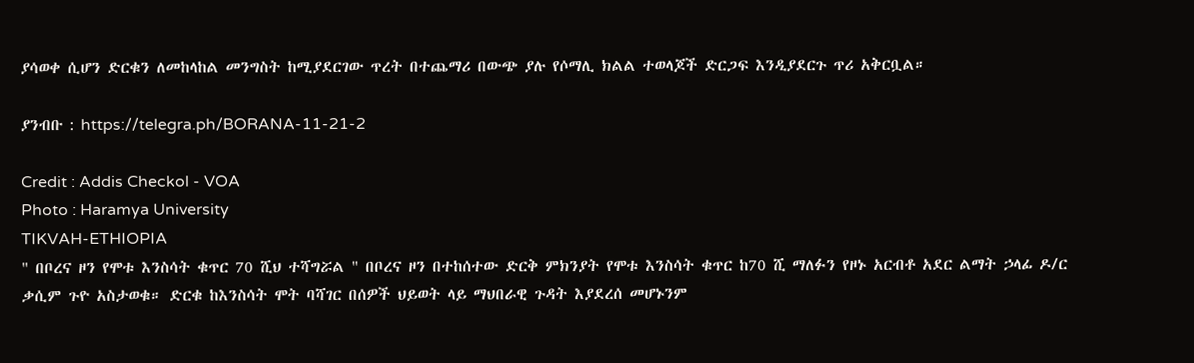ያሳወቀ ሲሆን ድርቁን ለመከላከል መንግስት ከሚያደርገው ጥረት በተጨማሪ በውጭ ያሉ የሶማሊ ክልል ተወላጆች ድርጋፍ እንዲያደርጉ ጥሪ አቅርቧል።

ያንብቡ : https://telegra.ph/BORANA-11-21-2

Credit : Addis Checkol - VOA
Photo : Haramya University
TIKVAH-ETHIOPIA
" በቦረና ዞን የሞቱ እንስሳት ቁጥር 70 ሺህ ተሻግሯል " በቦረና ዞን በተከሰተው ድርቅ ምክንያት የሞቱ እንስሳት ቁጥር ከ70 ሺ ማለፉን የዞኑ አርብቶ አደር ልማት ኃላፊ ዶ/ር ቃሲም ጉዮ አስታወቁ። ድርቁ ከእንስሳት ሞት ባሻገር በሰዎች ህይወት ላይ ማህበራዊ ጉዳት እያደረሰ መሆኑንም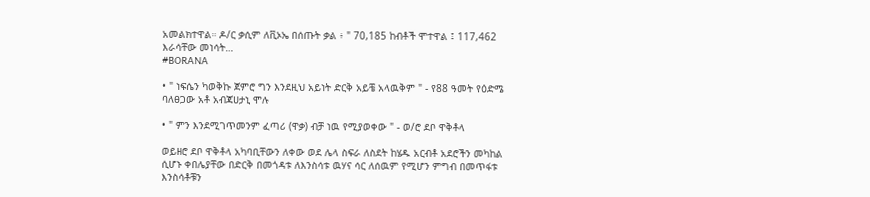አመልክተዋል። ዶ/ር ቃሲም ለቪኦኤ በሰጡት ቃል ፥ " 70,185 ከብቶች ሞተዋል ፤ 117,462 እራሳቸው መነሳት…
#BORANA

• " ነፍሴን ካወቅኩ ጀምሮ ግን እንደዚህ አይነት ድርቅ አይቼ አላዉቅም " - የ88 ዓመት የዕድሜ ባለፀጋው አቶ አብጃሀታኒ ሞሉ

• " ምን እንደሚገጥመንም ፈጣሪ (ዋቃ) ብቻ ነዉ የሚያወቀው " - ወ/ሮ ደቦ ዋቅቶላ

ወይዘሮ ደቦ ዋቅቶላ አካባቢቸውን ለቀው ወደ ሌላ ስፍራ ለስደት ከሄዱ አርብቶ አደሮችን መካከል ሲሆኑ ቀበሌያቸው በድርቅ በመጎዳቱ ለእንስሳቱ ዉሃና ሳር ለሰዉም የሚሆን ምግብ በመጥፋቱ እንስሳቶቹን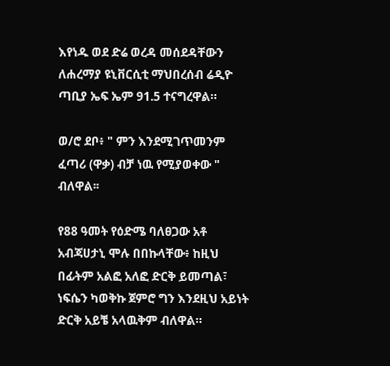እየነዱ ወደ ድሬ ወረዳ መሰደዳቸውን ለሐረማያ ዩኒቨርሲቲ ማህበረሰብ ሬዲዮ ጣቢያ ኤፍ ኤም 91.5 ተናግረዋል።

ወ/ሮ ደቦ፥ " ምን እንደሚገጥመንም ፈጣሪ (ዋቃ) ብቻ ነዉ የሚያወቀው " ብለዋል፡፡

የ88 ዓመት የዕድሜ ባለፀጋው አቶ አብጃሀታኒ ሞሉ በበኩላቸው፥ ከዚህ በፊትም አልፎ አለፎ ድርቅ ይመጣል፣ ነፍሴን ካወቅኩ ጀምሮ ግን እንደዚህ አይነት ድርቅ አይቼ አላዉቅም ብለዋል።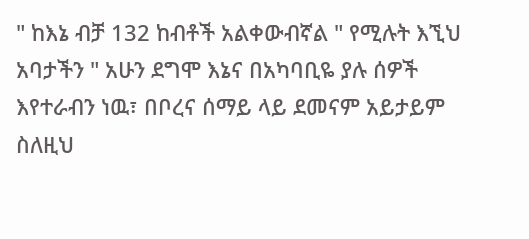" ከእኔ ብቻ 132 ከብቶች አልቀውብኛል " የሚሉት እኚህ አባታችን " አሁን ደግሞ እኔና በአካባቢዬ ያሉ ሰዎች እየተራብን ነዉ፣ በቦረና ሰማይ ላይ ደመናም አይታይም ስለዚህ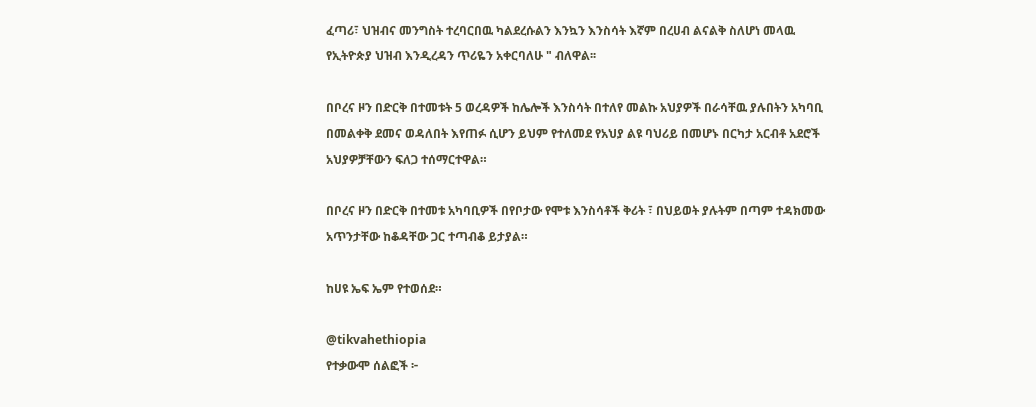ፈጣሪ፣ ህዝብና መንግስት ተረባርበዉ ካልደረሱልን እንኳን እንስሳት እኛም በረሀብ ልናልቅ ስለሆነ መላዉ የኢትዮጵያ ህዝብ እንዲረዳን ጥሪዬን አቀርባለሁ " ብለዋል፡፡

በቦረና ዞን በድርቅ በተመቱት 5 ወረዳዎች ከሌሎች እንስሳት በተለየ መልኩ አህያዎች በራሳቸዉ ያሉበትን አካባቢ በመልቀቅ ደመና ወዳለበት እየጠፉ ሲሆን ይህም የተለመደ የአህያ ልዩ ባህሪይ በመሆኑ በርካታ አርብቶ አደሮች አህያዎቻቸውን ፍለጋ ተሰማርተዋል።

በቦረና ዞን በድርቅ በተመቱ አካባቢዎች በየቦታው የሞቱ እንስሳቶች ቅሪት ፣ በህይወት ያሉትም በጣም ተዳክመው አጥንታቸው ከቆዳቸው ጋር ተጣብቆ ይታያል።

ከሀዩ ኤፍ ኤም የተወሰደ።

@tikvahethiopia
የተቃውሞ ሰልፎች ፦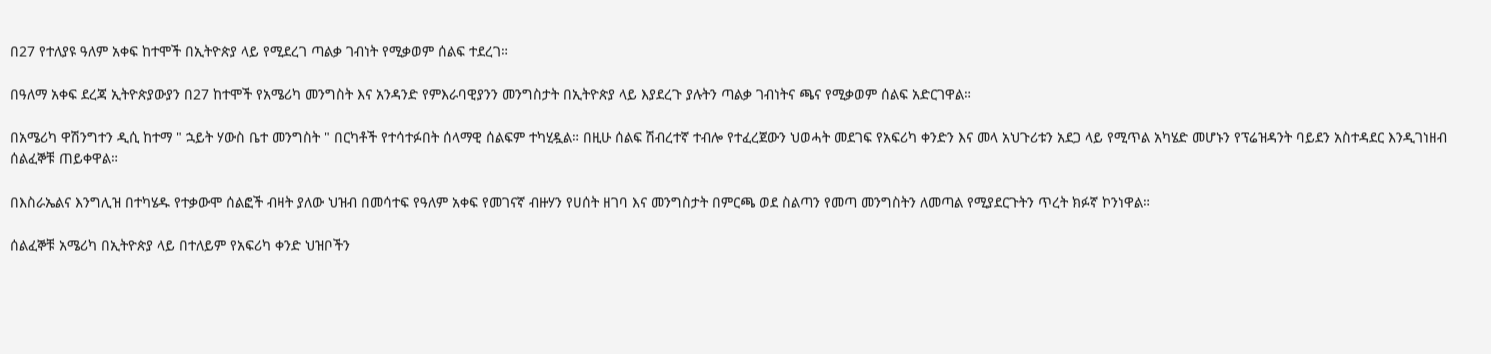በ27 የተለያዩ ዓለም አቀፍ ከተሞች በኢትዮጵያ ላይ የሚደረገ ጣልቃ ገብነት የሚቃወም ሰልፍ ተደረገ።

በዓለማ አቀፍ ደረጃ ኢትዮጵያውያን በ27 ከተሞች የአሜሪካ መንግስት እና አንዳንድ የምእራባዊያንን መንግስታት በኢትዮጵያ ላይ እያደረጉ ያሉትን ጣልቃ ገብነትና ጫና የሚቃወም ሰልፍ አድርገዋል።

በአሜሪካ ዋሽንግተን ዲሲ ከተማ " ኋይት ሃውስ ቤተ መንግስት " በርካቶች የተሳተፉበት ሰላማዊ ሰልፍም ተካሂዷል። በዚሁ ሰልፍ ሽብረተኛ ተብሎ የተፈረጀውን ህወሓት መደገፍ የአፍሪካ ቀንድን እና መላ አህጉሪቱን አደጋ ላይ የሚጥል አካሄድ መሆኑን የፕሬዝዳንት ባይደን አስተዳደር እንዲገነዘብ ሰልፈኞቹ ጠይቀዋል።

በእስራኤልና እንግሊዝ በተካሄዱ የተቃውሞ ሰልፎች ብዛት ያለው ህዝብ በመሳተፍ የዓለም አቀፍ የመገናኛ ብዙሃን የሀሰት ዘገባ እና መንግስታት በምርጫ ወደ ስልጣን የመጣ መንግስትን ለመጣል የሚያደርጉትን ጥረት ክፉኛ ኮንነዋል።

ሰልፈኞቹ አሜሪካ በኢትዮጵያ ላይ በተለይም የአፍሪካ ቀንድ ህዝቦችን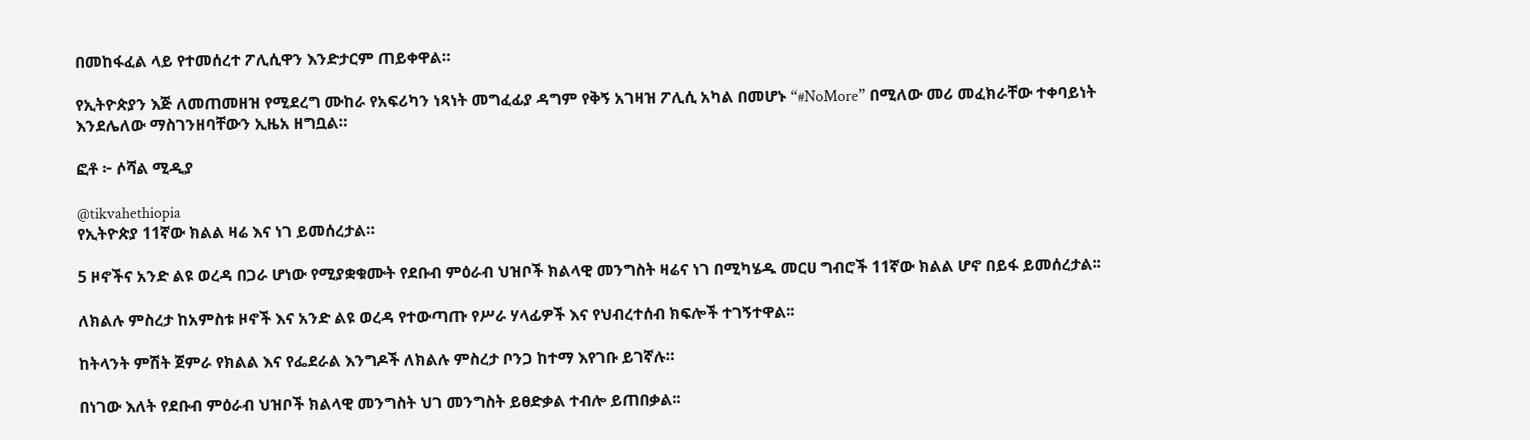በመከፋፈል ላይ የተመሰረተ ፖሊሲዋን እንድታርም ጠይቀዋል።

የኢትዮጵያን እጅ ለመጠመዘዝ የሚደረግ ሙከራ የአፍሪካን ነጻነት መግፈፊያ ዳግም የቅኝ አገዛዝ ፖሊሲ አካል በመሆኑ “#NoMore” በሚለው መሪ መፈክራቸው ተቀባይነት እንደሌለው ማስገንዘባቸውን ኢዜአ ዘግቧል።

ፎቶ ፦ ሶሻል ሚዲያ

@tikvahethiopia
የኢትዮጵያ 11ኛው ክልል ዛሬ እና ነገ ይመሰረታል።

5 ዞኖችና አንድ ልዩ ወረዳ በጋራ ሆነው የሚያቋቁሙት የደቡብ ምዕራብ ህዝቦች ክልላዊ መንግስት ዛሬና ነገ በሚካሄዱ መርሀ ግብሮች 11ኛው ክልል ሆኖ በይፋ ይመሰረታል፡፡

ለክልሉ ምስረታ ከአምስቱ ዞኖች እና አንድ ልዩ ወረዳ የተውጣጡ የሥራ ሃላፊዎች እና የህብረተሰብ ክፍሎች ተገኝተዋል፡፡

ከትላንት ምሽት ጀምራ የክልል እና የፌደራል እንግዶች ለክልሉ ምስረታ ቦንጋ ከተማ እየገቡ ይገኛሉ።

በነገው እለት የደቡብ ምዕራብ ህዝቦች ክልላዊ መንግስት ህገ መንግስት ይፀድቃል ተብሎ ይጠበቃል፡፡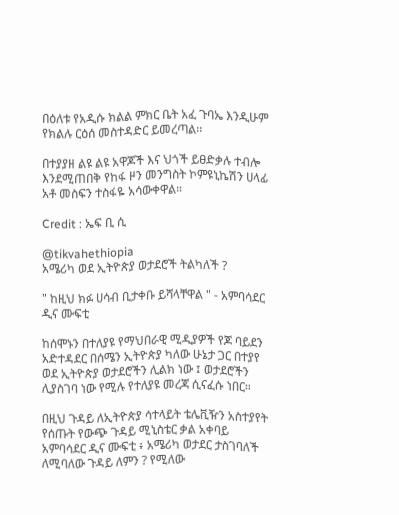በዕለቱ የአዲሱ ክልል ምክር ቤት አፈ ጉባኤ እንዲሁም የክልሉ ርዕሰ መስተዳድር ይመረጣል፡፡

በተያያዘ ልዩ ልዩ አዋጆች እና ህጎች ይፀድቃሉ ተብሎ እንደሚጠበቅ የከፋ ዞን መንግስት ኮምዩኒኬሽን ሀላፊ አቶ መስፍን ተስፋዬ አሳውቀዋል።

Credit : ኤፍ ቢ ሲ

@tikvahethiopia
አሜሪካ ወደ ኢትዮጵያ ወታደሮች ትልካለች ?

" ከዚህ ክፉ ሀሳብ ቢታቀቡ ይሻላቸዋል " - አምባሳደር ዲና ሙፍቲ

ከሰሞኑን በተለያዩ የማህበራዊ ሚዲያዎች የጆ ባይደን አድተዳደር በሰሜን ኢትዮጵያ ካለው ሁኔታ ጋር በተያየ ወደ ኢትዮጵያ ወታደሮችን ሊልክ ነው ፤ ወታደሮችን ሊያስገባ ነው የሚሉ የተለያዩ መረጃ ሲናፈሱ ነበር።

በዚህ ጉዳይ ለኢትዮጵያ ሳተላይት ቴሌቪዥን አስተያየት የሰጡት የውጭ ጉዳይ ሚኒስቴር ቃል አቀባይ አምባሳደር ዲና ሙፍቲ ፥ አሜሪካ ወታደር ታስገባለች ለሚባለው ጉዳይ ለምን ? የሚለው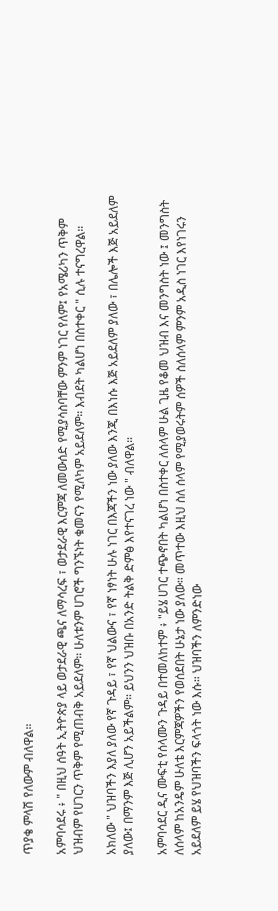ጥያቄ ምላሽ የለውም ብለዋል።

አምባሳደሩ ፥ " በዚህ ሰዓት ኢትዮጵያ ላይ ወታደራዊ ጫና ለማሳረፍ ፣ ወታደራዊ እርምጃ ለመውሰድ የሚያሳስባቸው ምንም ነገር የለም፤ የአሜሪካን ጥቅም ህዝብም የሀገርን ጥቅም የሚጠብቅ አይደለም። ሁለቱንም ሀገሮች ግንኙነት ቁመናን የሚለካም አይደለም። እብደት ካልሆነ በስተቀር " ሲሉ ተናግረዋል።

አክለው " ህዝባችን እያለ ያለው የኛ ጉዳይ ፣ የኛ ህልውና ፣ የኛ ነፃነት ሁሉ ነገር በእጃችን ነው ያለው እንጂ በእነሱ እጅ አይደለም ያለው ፣ በሌሎች እጅ አይደለም ያለው፤ በማንም እጅ ሊሆን አይችልም። ይህንን ህዝቡ በአንድ ትልቅ ድምፅ እየተናገረ ነው " ብለዋል።

አምባሳደር ዲና ሙፍቲ የሰላሙን ጉዳይ በተመለከተም ፥ "ይሄ ሀገር ተጭኖበት ካልሆነ በስተቀር ለሰላም ሁል ጊዜ የቆመ ህዝብ እና መንግስት ነው ፤ መንግስት ለሰላም ከአንዴም ሁለቴ እርምጃዎችን የወሰደበት ሁኔታ ነው ያለው። መጥተው እዚህ ስለ ሰላም የሚያወሩትም ሰዎች ስለሰላም ምንም አዲስ ነገር እየነገሩን አይደለም ይሄ የህዝባችን ፍላጎት ነው እሱ። ህዝባችን ለምንድነው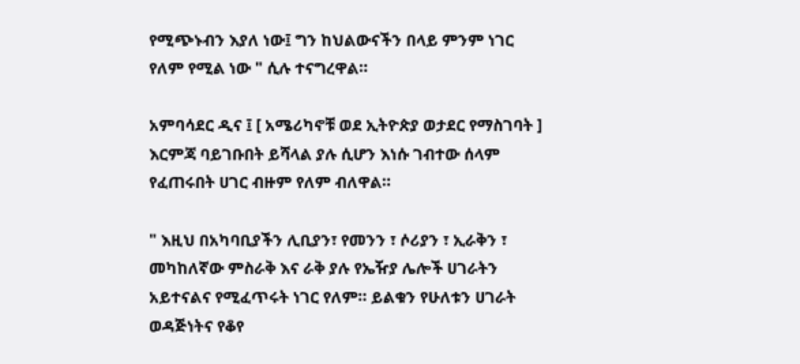የሚጭኑብን እያለ ነው፤ ግን ከህልውናችን በላይ ምንም ነገር የለም የሚል ነው " ሲሉ ተናግረዋል።

አምባሳደር ዲና ፤ [ አሜሪካኖቹ ወደ ኢትዮጵያ ወታደር የማስገባት ] እርምጃ ባይገቡበት ይሻላል ያሉ ሲሆን እነሱ ገብተው ሰላም የፈጠሩበት ሀገር ብዙም የለም ብለዋል።

" እዚህ በአካባቢያችን ሊቢያን፣ የመንን ፣ ሶሪያን ፣ ኢራቅን ፣ መካከለኛው ምስራቅ እና ራቅ ያሉ የኤዥያ ሌሎች ሀገራትን አይተናልና የሚፈጥሩት ነገር የለም። ይልቁን የሁለቱን ሀገራት ወዳጅነትና የቆየ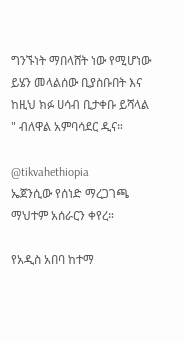ግንኙነት ማበላሸት ነው የሚሆነው ይሄን መላልሰው ቢያስቡበት እና ከዚህ ክፉ ሀሳብ ቢታቀቡ ይሻላል " ብለዋል አምባሳደር ዲና።

@tikvahethiopia
ኤጀንሲው የሰነድ ማረጋገጫ ማህተም አሰራርን ቀየረ።

የአዲስ አበባ ከተማ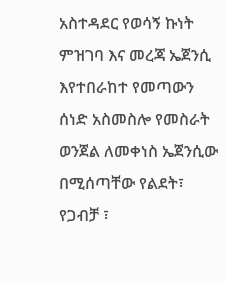አስተዳደር የወሳኝ ኩነት ምዝገባ እና መረጃ ኤጀንሲ እየተበራከተ የመጣውን ሰነድ አስመስሎ የመስራት ወንጀል ለመቀነስ ኤጀንሲው በሚሰጣቸው የልደት፣ የጋብቻ ፣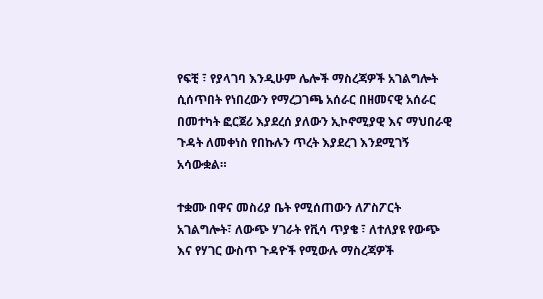የፍቺ ፣ የያላገባ እንዲሁም ሌሎች ማስረጃዎች አገልግሎት ሲሰጥበት የነበረውን የማረጋገጫ አሰራር በዘመናዊ አሰራር በመተካት ፎርጀሪ እያደረሰ ያለውን ኢኮኖሚያዊ እና ማህበራዊ ጉዳት ለመቀነስ የበኩሉን ጥረት እያደረገ እንደሚገኝ አሳውቋል።

ተቋሙ በዋና መስሪያ ቤት የሚሰጠውን ለፖስፖርት አገልግሎት፣ ለውጭ ሃገራት የቪሳ ጥያቄ ፣ ለተለያዩ የውጭ እና የሃገር ውስጥ ጉዳዮች የሚውሉ ማስረጃዎች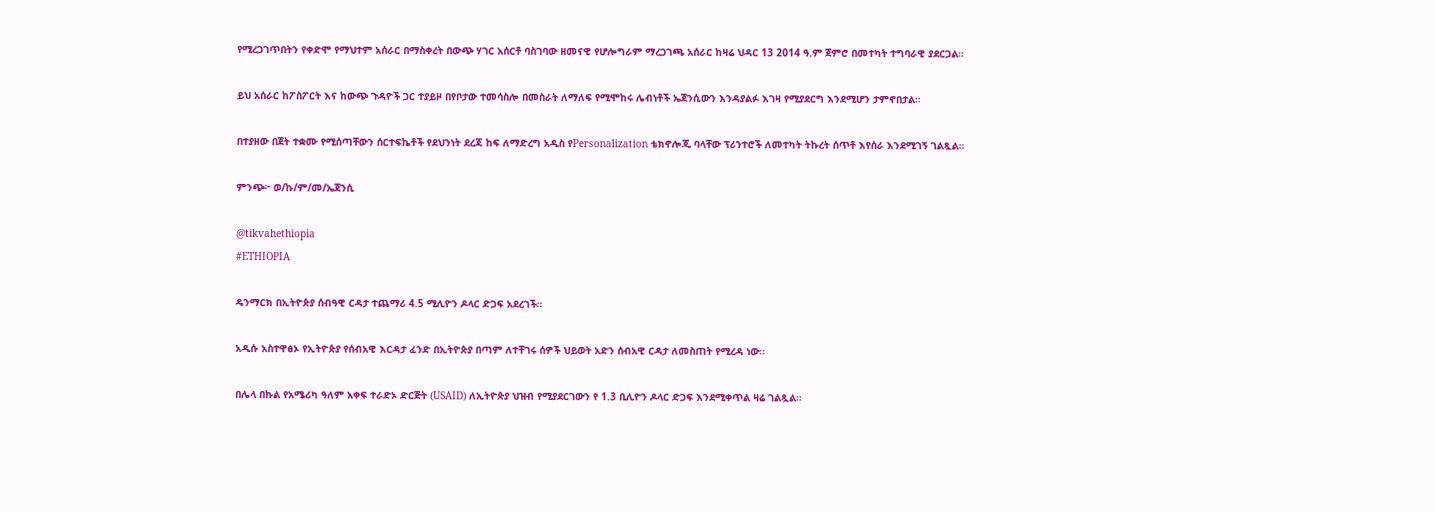የሚረጋገጥበትን የቀድሞ የማህተም አሰራር በማስቀረት በውጭ ሃገር አሰርቶ ባስገባው ዘመናዊ የሆሎግራም ማረጋገጫ አሰራር ከዛሬ ህዳር 13 2014 ዓ.ም ጀምሮ በመተካት ተግባራዊ ያደርጋል።

ይህ አሰራር ከፖስፖርት እና ከውጭ ጉዳዮች ጋር ተያይዞ በየቦታው ተመሳስሎ በመስራት ለማለፍ የሚሞከሩ ሌብነቶች ኤጀንሲውን እንዳያልፉ እገዛ የሚያደርግ እንደሚሆን ታምኖበታል።

በተያዘው በጀት ተቋሙ የሚሰጣቸውን ሰርተፍኬቶች የደህንነት ደረጃ ከፍ ለማድረግ አዲስ የPersonalization ቴክኖሎጂ ባላቸው ፕሪንተሮች ለመተካት ትኩረት ሰጥቶ እየሰራ እንደሚገኝ ገልጿል።

ምንጭ፦ ወ/ኩ/ም/መ/ኤጀንሲ

@tikvahethiopia
#ETHIOPIA

ዴንማርክ በኢትዮጵያ ሰብዓዊ ርዳታ ተጨማሪ 4.5 ሚሊዮን ዶላር ድጋፍ አደረገች።

አዲሱ አስተዋፅኦ የኢትዮጵያ የሰብአዊ እርዳታ ፈንድ በኢትዮጵያ በጣም ለተቸገሩ ሰዎች ህይወት አድን ሰብአዊ ርዳታ ለመስጠት የሚረዳ ነው።

በሌላ በኩል የአሜሪካ ዓለም አቀፍ ተራድኦ ድርጅት (USAID) ለኢትዮጵያ ህዝብ የሚያደርገውን የ 1.3 ቢሊዮን ዶላር ድጋፍ እንደሚቀጥል ዛሬ ገልጿል።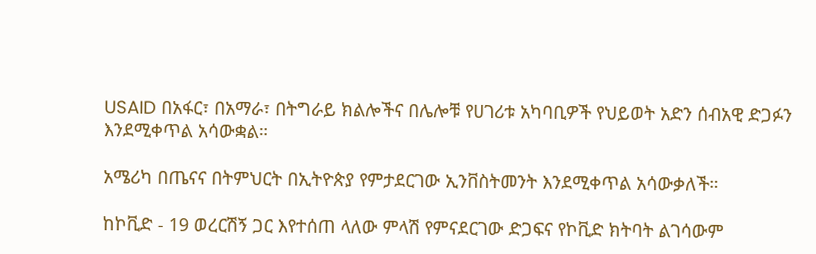USAID በአፋር፣ በአማራ፣ በትግራይ ክልሎችና በሌሎቹ የሀገሪቱ አካባቢዎች የህይወት አድን ሰብአዊ ድጋፉን እንደሚቀጥል አሳውቋል።

አሜሪካ በጤናና በትምህርት በኢትዮጵያ የምታደርገው ኢንቨስትመንት እንደሚቀጥል አሳውቃለች።

ከኮቪድ - 19 ወረርሽኝ ጋር እየተሰጠ ላለው ምላሽ የምናደርገው ድጋፍና የኮቪድ ክትባት ልገሳውም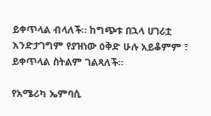ይቀጥላል ብላለች። ከግጭቱ በኋላ ሀገሪቷ እንድታገግም የያዝነው ዕቅድ ሁሉ አይቆምም ፣ ይቀጥላል ስትልም ገልጻለች።

የአሜሪካ ኤምባሲ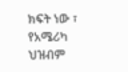ክፍት ነው ፣ የአሜሪካ ህዝብም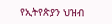የኢትየጵያን ህዝብ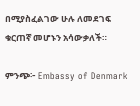በሚያስፈልገው ሁሉ ለመደገፍ ቁርጠኛ መሆኑን አሳውቃለች።

ምንጭ፦ Embassy of Denmark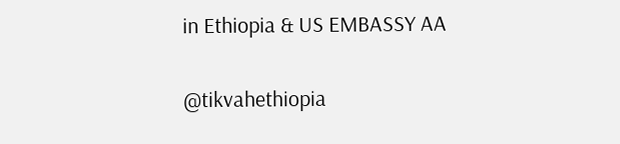in Ethiopia & US EMBASSY AA

@tikvahethiopia